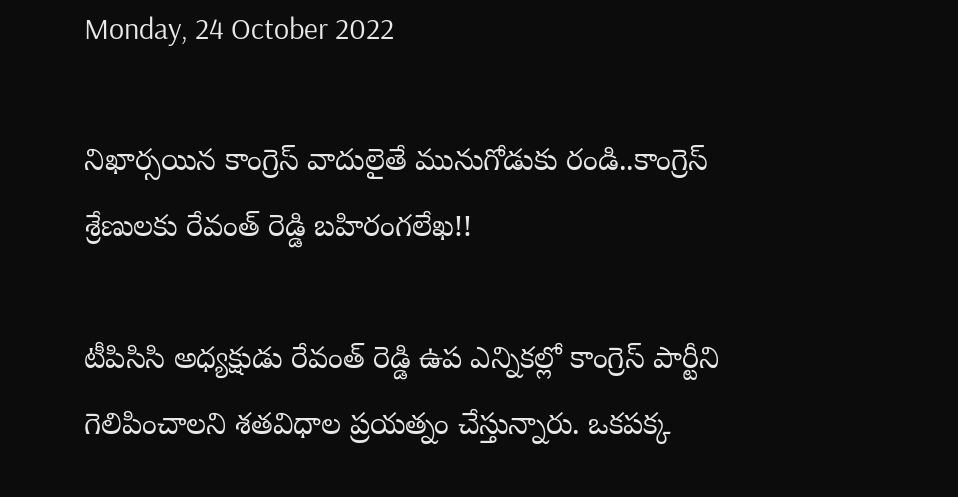Monday, 24 October 2022

నిఖార్సయిన కాంగ్రెస్ వాదులైతే మునుగోడుకు రండి..కాంగ్రెస్ శ్రేణులకు రేవంత్ రెడ్డి బహిరంగలేఖ!!

టీపిసిసి అధ్యక్షుడు రేవంత్ రెడ్డి ఉప ఎన్నికల్లో కాంగ్రెస్ పార్టీని గెలిపించాలని శతవిధాల ప్రయత్నం చేస్తున్నారు. ఒకపక్క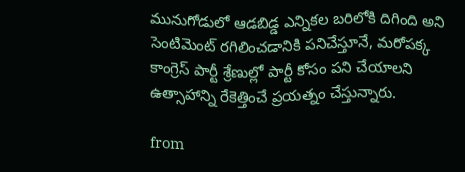మునుగోడులో ఆడబిడ్డ ఎన్నికల బరిలోకి దిగింది అని సెంటిమెంట్ రగిలించడానికి పనిచేస్తూనే, మరోపక్క కాంగ్రెస్ పార్టీ శ్రేణుల్లో పార్టీ కోసం పని చేయాలని ఉత్సాహాన్ని రేకెత్తించే ప్రయత్నం చేస్తున్నారు.

from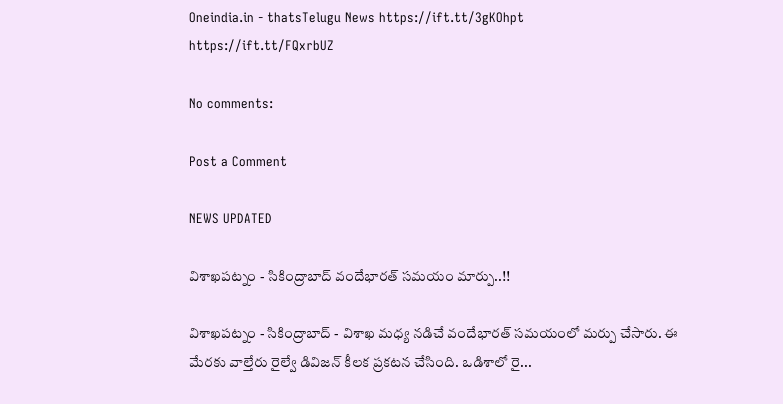Oneindia.in - thatsTelugu News https://ift.tt/3gKOhpt
https://ift.tt/FQxrbUZ

No comments:

Post a Comment

NEWS UPDATED

విశాఖపట్నం - సికింద్రాబాద్ వందేభారత్ సమయం మార్పు..!!

విశాఖపట్నం - సికింద్రాబాద్ - విశాఖ మధ్య నడిచే వందేభారత్ సమయంలో మర్పు చేసారు. ఈ మేరకు వాల్తేరు రైల్వే డివిజన్ కీలక ప్రకటన చేసింది. ఒడిశాలో రై...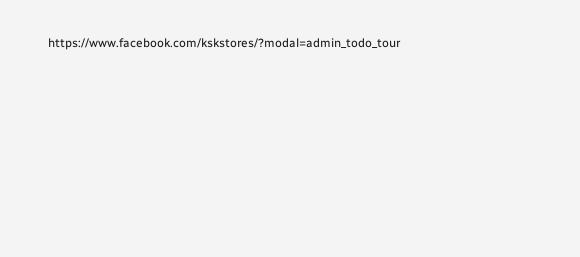https://www.facebook.com/kskstores/?modal=admin_todo_tour